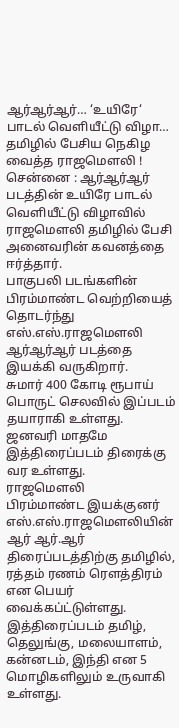ஆர்ஆர்ஆர்… ‘உயிரே‘ பாடல் வெளியீட்டு விழா… தமிழில் பேசிய நெகிழ வைத்த ராஜமௌலி !
சென்னை : ஆர்ஆர்ஆர் படத்தின் உயிரே பாடல் வெளியீட்டு விழாவில் ராஜமௌலி தமிழில் பேசி அனைவரின் கவனத்தை ஈர்த்தார்.
பாகுபலி படங்களின் பிரம்மாண்ட வெற்றியைத் தொடர்ந்து எஸ்.எஸ்.ராஜமௌலி ஆர்ஆர்ஆர் படத்தை இயக்கி வருகிறார்.
சுமார் 400 கோடி ரூபாய் பொருட் செலவில் இப்படம் தயாராகி உள்ளது. ஜனவரி மாதமே இத்திரைப்படம் திரைக்கு வர உள்ளது.
ராஜமௌலி
பிரம்மாண்ட இயக்குனர் எஸ்.எஸ்.ராஜமௌலியின் ஆர் ஆர்.ஆர் திரைப்படத்திற்கு தமிழில், ரத்தம் ரணம் ரௌத்திரம் என பெயர் வைக்கப்ட்டுள்ளது. இத்திரைப்படம் தமிழ், தெலுங்கு, மலையாளம், கன்னடம், இந்தி என 5 மொழிகளிலும் உருவாகி உள்ளது.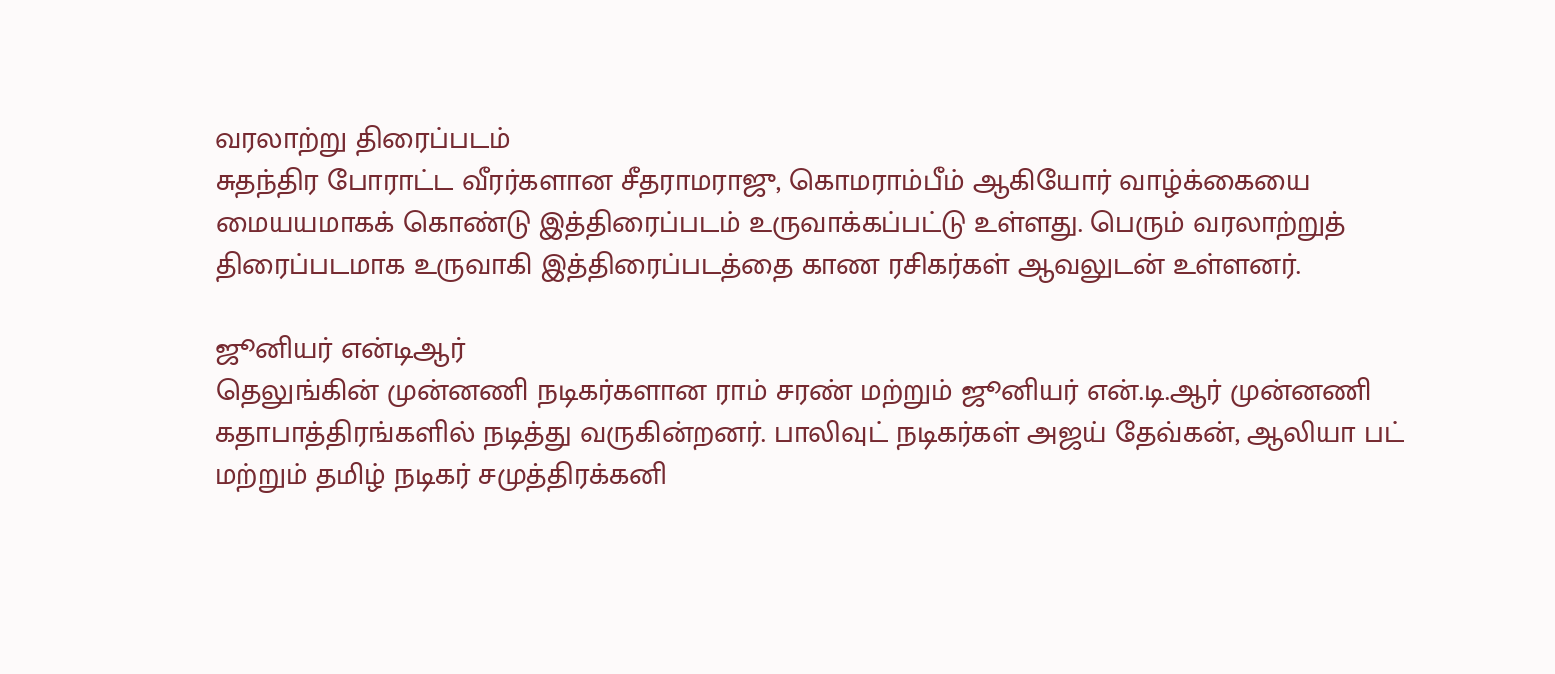வரலாற்று திரைப்படம்
சுதந்திர போராட்ட வீரர்களான சீதராமராஜு, கொமராம்பீம் ஆகியோர் வாழ்க்கையை மையயமாகக் கொண்டு இத்திரைப்படம் உருவாக்கப்பட்டு உள்ளது. பெரும் வரலாற்றுத் திரைப்படமாக உருவாகி இத்திரைப்படத்தை காண ரசிகர்கள் ஆவலுடன் உள்ளனர்.

ஜூனியர் என்டிஆர்
தெலுங்கின் முன்னணி நடிகர்களான ராம் சரண் மற்றும் ஜூனியர் என்.டி.ஆர் முன்னணி கதாபாத்திரங்களில் நடித்து வருகின்றனர். பாலிவுட் நடிகர்கள் அஜய் தேவ்கன், ஆலியா பட் மற்றும் தமிழ் நடிகர் சமுத்திரக்கனி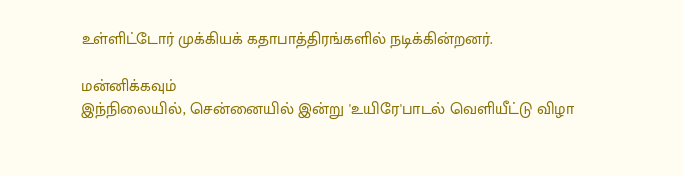உள்ளிட்டோர் முக்கியக் கதாபாத்திரங்களில் நடிக்கின்றனர்.

மன்னிக்கவும்
இந்நிலையில், சென்னையில் இன்று 'உயிரே'பாடல் வெளியீட்டு விழா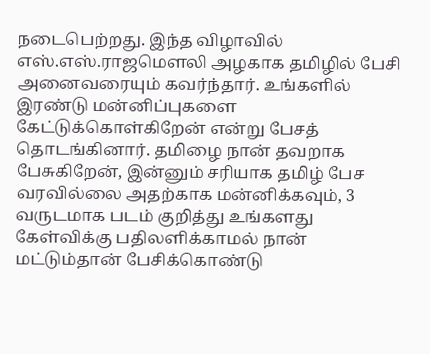நடைபெற்றது. இந்த விழாவில் எஸ்.எஸ்.ராஜமௌலி அழகாக தமிழில் பேசி அனைவரையும் கவர்ந்தார். உங்களில் இரண்டு மன்னிப்புகளை கேட்டுக்கொள்கிறேன் என்று பேசத் தொடங்கினார். தமிழை நான் தவறாக பேசுகிறேன், இன்னும் சரியாக தமிழ் பேச வரவில்லை அதற்காக மன்னிக்கவும், 3 வருடமாக படம் குறித்து உங்களது கேள்விக்கு பதிலளிக்காமல் நான் மட்டும்தான் பேசிக்கொண்டு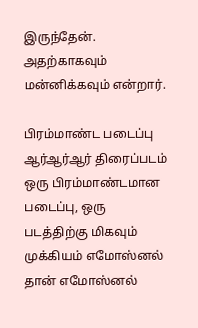இருந்தேன். அதற்காகவும் மன்னிக்கவும் என்றார்.

பிரம்மாண்ட படைப்பு
ஆர்ஆர்ஆர் திரைப்படம் ஒரு பிரம்மாண்டமான படைப்பு, ஒரு படத்திற்கு மிகவும் முக்கியம் எமோஸ்னல் தான் எமோஸ்னல்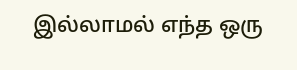இல்லாமல் எந்த ஒரு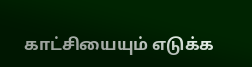காட்சியையும் எடுக்க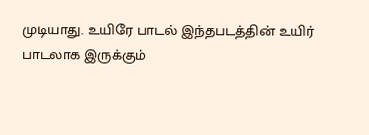முடியாது. உயிரே பாடல் இந்தபடத்தின் உயிர் பாடலாக இருக்கும்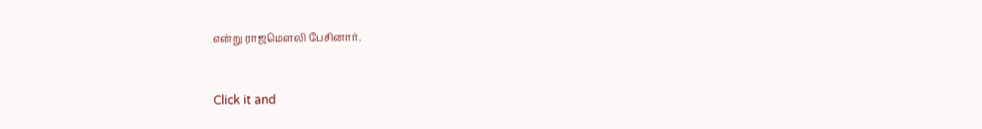என்று ராஜமௌலி பேசினார்.


Click it and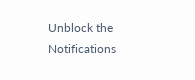Unblock the Notifications